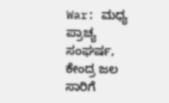War: ಮಧ್ಯ ಪ್ರಾಚ್ಯ ಸಂಘರ್ಷ, ಕೇಂದ್ರ ಜಲ ಸಾರಿಗೆ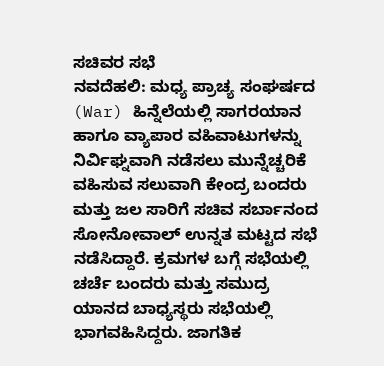ಸಚಿವರ ಸಭೆ
ನವದೆಹಲಿ: ಮಧ್ಯ ಪ್ರಾಚ್ಯ ಸಂಘರ್ಷದ (War) ಹಿನ್ನೆಲೆಯಲ್ಲಿ ಸಾಗರಯಾನ ಹಾಗೂ ವ್ಯಾಪಾರ ವಹಿವಾಟುಗಳನ್ನು ನಿರ್ವಿಘ್ನವಾಗಿ ನಡೆಸಲು ಮುನ್ನೆಚ್ಚರಿಕೆ ವಹಿಸುವ ಸಲುವಾಗಿ ಕೇಂದ್ರ ಬಂದರು ಮತ್ತು ಜಲ ಸಾರಿಗೆ ಸಚಿವ ಸರ್ಬಾನಂದ ಸೋನೋವಾಲ್ ಉನ್ನತ ಮಟ್ಟದ ಸಭೆ ನಡೆಸಿದ್ದಾರೆ. ಕ್ರಮಗಳ ಬಗ್ಗೆ ಸಭೆಯಲ್ಲಿ ಚರ್ಚೆ ಬಂದರು ಮತ್ತು ಸಮುದ್ರ ಯಾನದ ಬಾಧ್ಯಸ್ಥರು ಸಭೆಯಲ್ಲಿ ಭಾಗವಹಿಸಿದ್ದರು. ಜಾಗತಿಕ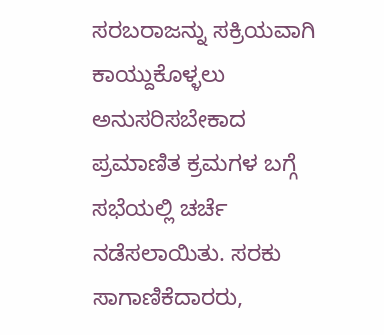ಸರಬರಾಜನ್ನು ಸಕ್ರಿಯವಾಗಿ ಕಾಯ್ದುಕೊಳ್ಳಲು ಅನುಸರಿಸಬೇಕಾದ ಪ್ರಮಾಣಿತ ಕ್ರಮಗಳ ಬಗ್ಗೆ ಸಭೆಯಲ್ಲಿ ಚರ್ಚೆ ನಡೆಸಲಾಯಿತು. ಸರಕು ಸಾಗಾಣಿಕೆದಾರರು,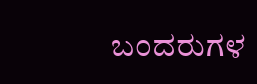ಬಂದರುಗಳ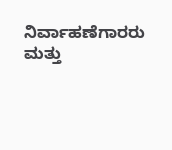ನಿರ್ವಾಹಣೆಗಾರರು ಮತ್ತು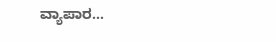ವ್ಯಾಪಾರ…